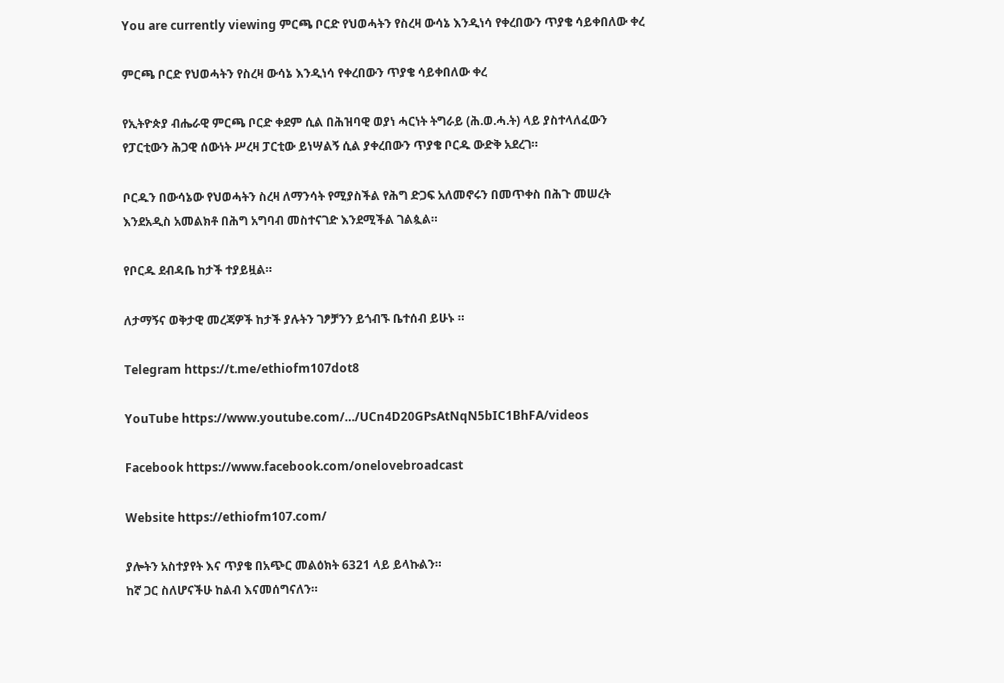You are currently viewing ምርጫ ቦርድ የህወሓትን የስረዛ ውሳኔ እንዲነሳ የቀረበውን ጥያቄ ሳይቀበለው ቀረ

ምርጫ ቦርድ የህወሓትን የስረዛ ውሳኔ እንዲነሳ የቀረበውን ጥያቄ ሳይቀበለው ቀረ

የኢትዮጵያ ብሔራዊ ምርጫ ቦርድ ቀደም ሲል በሕዝባዊ ወያነ ሓርነት ትግራይ (ሕ.ወ.ሓ.ት) ላይ ያስተላለፈውን የፓርቲውን ሕጋዊ ሰውነት ሥረዛ ፓርቲው ይነሣልኝ ሲል ያቀረበውን ጥያቄ ቦርዱ ውድቅ አደረገ።

ቦርዱን በውሳኔው የህወሓትን ስረዛ ለማንሳት የሚያስችል የሕግ ድጋፍ አለመኖሩን በመጥቀስ በሕጉ መሠረት እንደአዲስ አመልክቶ በሕግ አግባብ መስተናገድ እንደሚችል ገልጷል።

የቦርዱ ደብዳቤ ከታች ተያይዟል።

ለታማኝና ወቅታዊ መረጃዎች ከታች ያሉትን ገፆቻንን ይጎብኙ ቤተሰብ ይሁኑ ።

Telegram https://t.me/ethiofm107dot8

YouTube https://www.youtube.com/…/UCn4D20GPsAtNqN5bIC1BhFA/videos

Facebook https://www.facebook.com/onelovebroadcast

Website https://ethiofm107.com/

ያሎትን አስተያየት እና ጥያቄ በአጭር መልዕክት 6321 ላይ ይላኩልን።
ከኛ ጋር ስለሆናችሁ ከልብ እናመሰግናለን።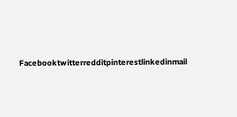Facebooktwitterredditpinterestlinkedinmail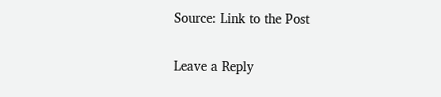Source: Link to the Post

Leave a Reply